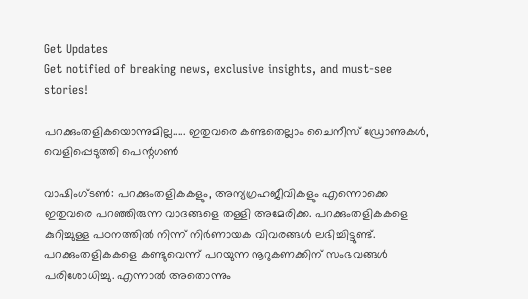Get Updates
Get notified of breaking news, exclusive insights, and must-see stories!

പറക്കുംതളികയൊന്നുമില്ല..... ഇതുവരെ കണ്ടതെല്ലാം ചൈനീസ് ഡ്രോണുകള്‍, വെളിപ്പെടുത്തി പെന്റഗണ്‍

വാഷിംഗ്ടണ്‍: പറക്കുംതളികകളും, അന്യഗ്രഹജീവികളും എന്നൊക്കെ ഇതുവരെ പറഞ്ഞിരുന്ന വാദങ്ങളെ തള്ളി അമേരിക്ക. പറക്കുംതളികകളെ കുറിച്ചുള്ള പഠനത്തില്‍ നിന്ന് നിര്‍ണായക വിവരങ്ങള്‍ ലഭിച്ചിട്ടുണ്ട്. പറക്കുംതളികകളെ കണ്ടുവെന്ന് പറയുന്ന നൂറുകണക്കിന് സംഭവങ്ങള്‍ പരിശോധിച്ചു. എന്നാല്‍ അതൊന്നും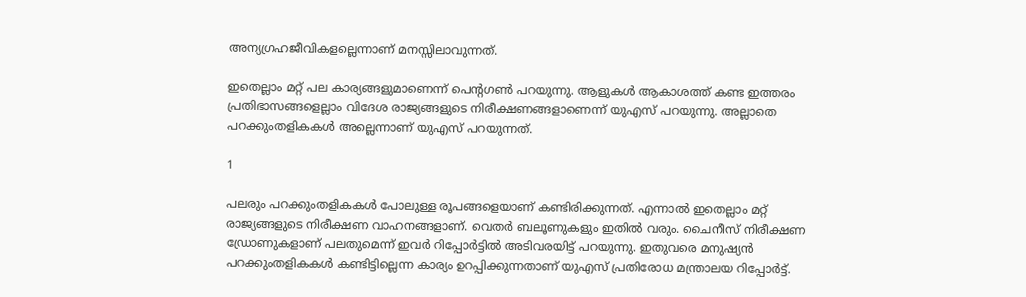അന്യഗ്രഹജീവികളല്ലെന്നാണ് മനസ്സിലാവുന്നത്.

ഇതെല്ലാം മറ്റ് പല കാര്യങ്ങളുമാണെന്ന് പെന്റഗണ്‍ പറയുന്നു. ആളുകള്‍ ആകാശത്ത് കണ്ട ഇത്തരം പ്രതിഭാസങ്ങളെല്ലാം വിദേശ രാജ്യങ്ങളുടെ നിരീക്ഷണങ്ങളാണെന്ന് യുഎസ് പറയുന്നു. അല്ലാതെ പറക്കുംതളികകള്‍ അല്ലെന്നാണ് യുഎസ് പറയുന്നത്.

1

പലരും പറക്കുംതളികകള്‍ പോലുള്ള രൂപങ്ങളെയാണ് കണ്ടിരിക്കുന്നത്. എന്നാല്‍ ഇതെല്ലാം മറ്റ് രാജ്യങ്ങളുടെ നിരീക്ഷണ വാഹനങ്ങളാണ്. വെതര്‍ ബലൂണുകളും ഇതില്‍ വരും. ചൈനീസ് നിരീക്ഷണ ഡ്രോണുകളാണ് പലതുമെന്ന് ഇവര്‍ റിപ്പോര്‍ട്ടില്‍ അടിവരയിട്ട് പറയുന്നു. ഇതുവരെ മനുഷ്യന്‍ പറക്കുംതളികകള്‍ കണ്ടിട്ടില്ലെന്ന കാര്യം ഉറപ്പിക്കുന്നതാണ് യുഎസ് പ്രതിരോധ മന്ത്രാലയ റിപ്പോര്‍ട്ട്.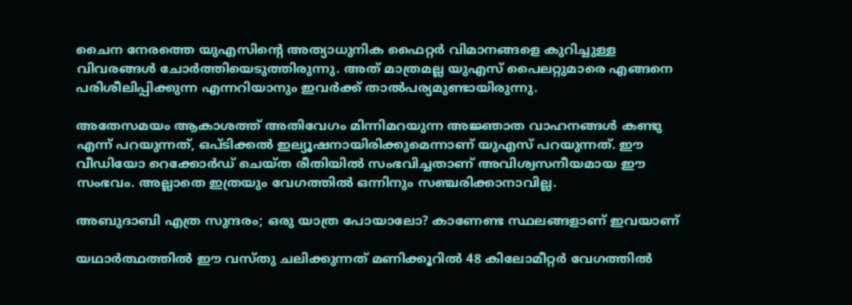ചൈന നേരത്തെ യുഎസിന്റെ അത്യാധുനിക ഫൈറ്റര്‍ വിമാനങ്ങളെ കുറിച്ചുള്ള വിവരങ്ങള്‍ ചോര്‍ത്തിയെടുത്തിരുന്നു. അത് മാത്രമല്ല യുഎസ് പൈലറ്റുമാരെ എങ്ങനെ പരിശീലിപ്പിക്കുന്ന എന്നറിയാനും ഇവര്‍ക്ക് താല്‍പര്യമുണ്ടായിരുന്നു.

അതേസമയം ആകാശത്ത് അതിവേഗം മിന്നിമറയുന്ന അജ്ഞാത വാഹനങ്ങള്‍ കണ്ടു എന്ന് പറയുന്നത്, ഒപ്ടിക്കല്‍ ഇല്യൂഷനായിരിക്കുമെന്നാണ് യുഎസ് പറയുന്നത്. ഈ വീഡിയോ റെക്കോര്‍ഡ് ചെയ്ത രീതിയില്‍ സംഭവിച്ചതാണ് അവിശ്വസനീയമായ ഈ സംഭവം. അല്ലാതെ ഇത്രയും വേഗത്തില്‍ ഒന്നിനും സഞ്ചരിക്കാനാവില്ല.

അബുദാബി എത്ര സുന്ദരം; ഒരു യാത്ര പോയാലോ? കാണേണ്ട സ്ഥലങ്ങളാണ് ഇവയാണ്

യഥാര്‍ത്ഥത്തില്‍ ഈ വസ്തു ചലിക്കുന്നത് മണിക്കൂറില്‍ 48 കിലോമീറ്റര്‍ വേഗത്തില്‍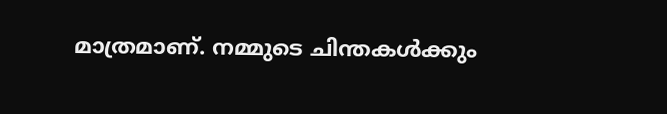മാത്രമാണ്. നമ്മുടെ ചിന്തകള്‍ക്കും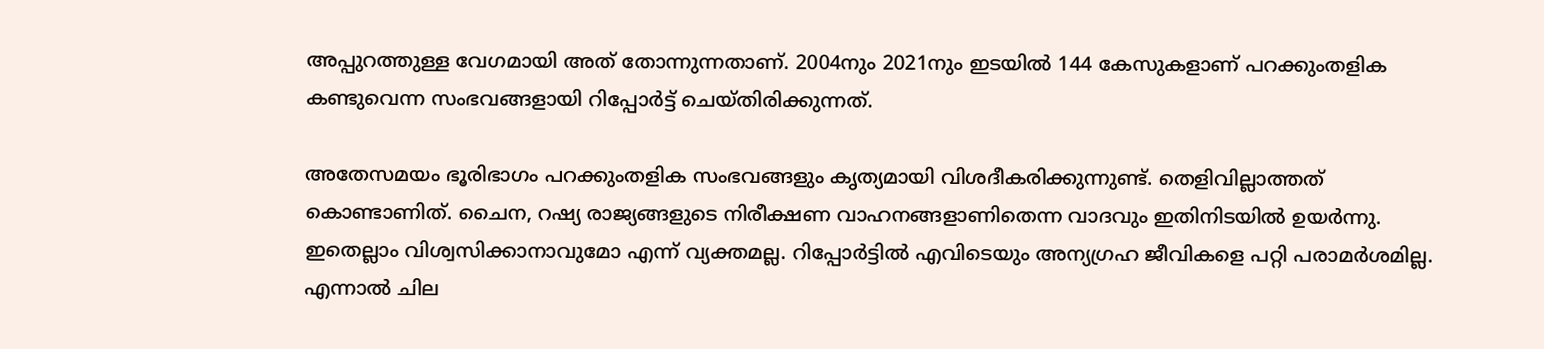അപ്പുറത്തുള്ള വേഗമായി അത് തോന്നുന്നതാണ്. 2004നും 2021നും ഇടയില്‍ 144 കേസുകളാണ് പറക്കുംതളിക കണ്ടുവെന്ന സംഭവങ്ങളായി റിപ്പോര്‍ട്ട് ചെയ്തിരിക്കുന്നത്.

അതേസമയം ഭൂരിഭാഗം പറക്കുംതളിക സംഭവങ്ങളും കൃത്യമായി വിശദീകരിക്കുന്നുണ്ട്. തെളിവില്ലാത്തത് കൊണ്ടാണിത്. ചൈന, റഷ്യ രാജ്യങ്ങളുടെ നിരീക്ഷണ വാഹനങ്ങളാണിതെന്ന വാദവും ഇതിനിടയില്‍ ഉയര്‍ന്നു. ഇതെല്ലാം വിശ്വസിക്കാനാവുമോ എന്ന് വ്യക്തമല്ല. റിപ്പോര്‍ട്ടില്‍ എവിടെയും അന്യഗ്രഹ ജീവികളെ പറ്റി പരാമര്‍ശമില്ല. എന്നാല്‍ ചില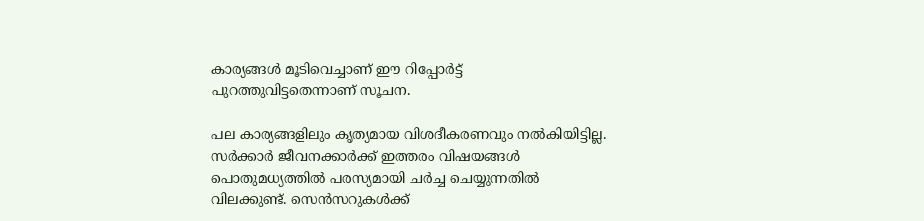കാര്യങ്ങള്‍ മൂടിവെച്ചാണ് ഈ റിപ്പോര്‍ട്ട് പുറത്തുവിട്ടതെന്നാണ് സൂചന.

പല കാര്യങ്ങളിലും കൃത്യമായ വിശദീകരണവും നല്‍കിയിട്ടില്ല. സര്‍ക്കാര്‍ ജീവനക്കാര്‍ക്ക് ഇത്തരം വിഷയങ്ങള്‍ പൊതുമധ്യത്തില്‍ പരസ്യമായി ചര്‍ച്ച ചെയ്യുന്നതില്‍ വിലക്കുണ്ട്. സെന്‍സറുകള്‍ക്ക്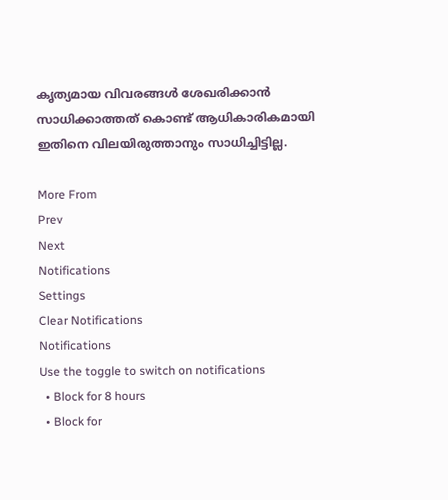കൃത്യമായ വിവരങ്ങള്‍ ശേഖരിക്കാന്‍ സാധിക്കാത്തത് കൊണ്ട് ആധികാരികമായി ഇതിനെ വിലയിരുത്താനും സാധിച്ചിട്ടില്ല.

More From
Prev
Next
Notifications
Settings
Clear Notifications
Notifications
Use the toggle to switch on notifications
  • Block for 8 hours
  • Block for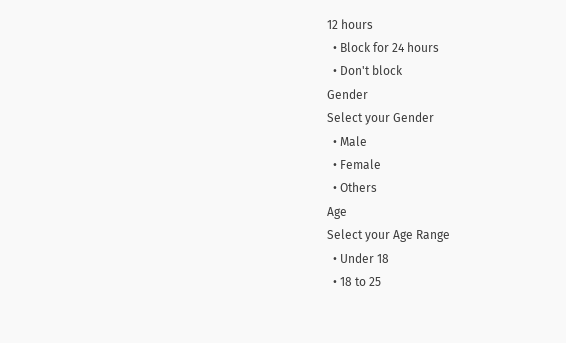12 hours
  • Block for 24 hours
  • Don't block
Gender
Select your Gender
  • Male
  • Female
  • Others
Age
Select your Age Range
  • Under 18
  • 18 to 25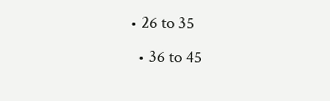• 26 to 35
  • 36 to 45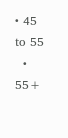• 45 to 55
  • 55+